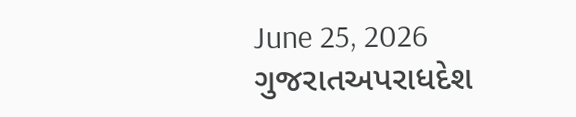June 25, 2026
ગુજરાતઅપરાધદેશ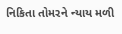નિકિતા તોમરને ન્યાય મળી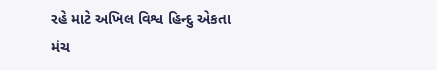રહે માટે અખિલ વિશ્વ હિન્દુ એકતા મંચ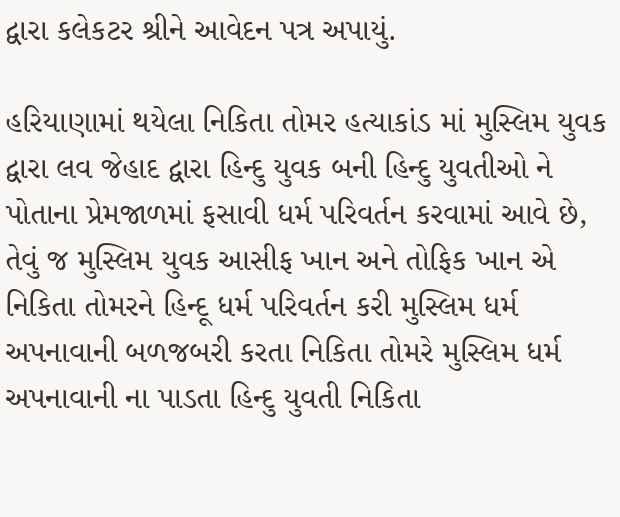દ્વારા કલેકટર શ્રીને આવેદન પત્ર અપાયું.

હરિયાણામાં થયેલા નિકિતા તોમર હત્યાકાંડ માં મુસ્લિમ યુવક દ્વારા લવ જેહાદ દ્વારા હિન્દુ યુવક બની હિન્દુ યુવતીઓ ને પોતાના પ્રેમજાળમાં ફસાવી ધર્મ પરિવર્તન કરવામાં આવે છે, તેવું જ મુસ્લિમ યુવક આસીફ ખાન અને તોફિક ખાન એ નિકિતા તોમરને હિન્દૂ ધર્મ પરિવર્તન કરી મુસ્લિમ ધર્મ અપનાવાની બળજબરી કરતા નિકિતા તોમરે મુસ્લિમ ધર્મ અપનાવાની ના પાડતા હિન્દુ યુવતી નિકિતા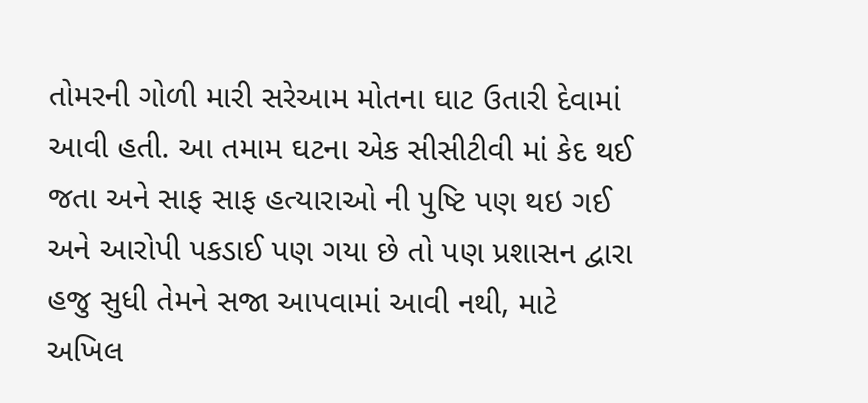તોમરની ગોળી મારી સરેઆમ મોતના ઘાટ ઉતારી દેવામાં આવી હતી. આ તમામ ઘટના એક સીસીટીવી માં કેદ થઈ જતા અને સાફ સાફ હત્યારાઓ ની પુષ્ટિ પણ થઇ ગઈ અને આરોપી પકડાઈ પણ ગયા છે તો પણ પ્રશાસન દ્વારા હજુ સુધી તેમને સજા આપવામાં આવી નથી, માટે અખિલ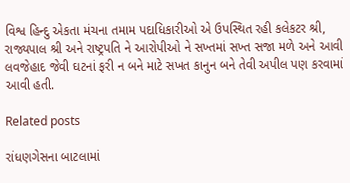વિશ્વ હિન્દુ એકતા મંચના તમામ પદાધિકારીઓ એ ઉપસ્થિત રહી કલેકટર શ્રી, રાજ્યપાલ શ્રી અને રાષ્ટ્રપતિ ને આરોપીઓ ને સખ્તમાં સખ્ત સજા મળે અને આવી લવજેહાદ જેવી ઘટનાં ફરી ન બને માટે સખત કાનુન બને તેવી અપીલ પણ કરવામાં આવી હતી.

Related posts

રાંધણગેસના બાટલામાં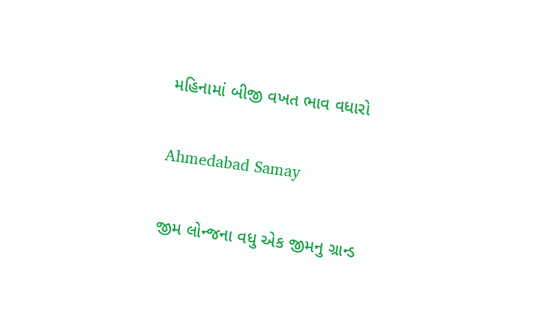મહિનામાં બીજી વખત ભાવ વધારો

Ahmedabad Samay

જીમ લોન્જના વધુ એક જીમનુ ગ્રાન્ડ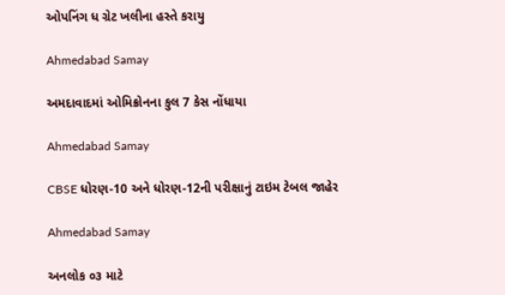ઓપનિંગ ધ ગ્રેટ ખલીના હસ્તે કરાયુ

Ahmedabad Samay

અમદાવાદમાં ઓમિક્રોનના કુલ 7 કેસ નોંધાયા

Ahmedabad Samay

CBSE ધોરણ-10 અને ધોરણ-12ની પરીક્ષાનું ટાઇમ ટેબલ જાહેર

Ahmedabad Samay

અનલોક ૦૩ માટે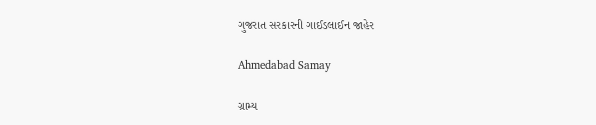ગુજરાત સરકારની ગાઈડલાઈન જાહેર

Ahmedabad Samay

ગ્રામ્ય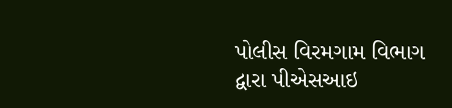પોલીસ વિરમગામ વિભાગ દ્વારા પીએસઆઇ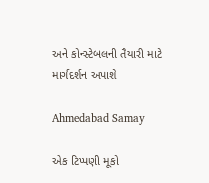અને કોન્સ્ટેબલની તૈયારી માટે માર્ગદર્શન અપાશે

Ahmedabad Samay

એક ટિપ્પણી મૂકો